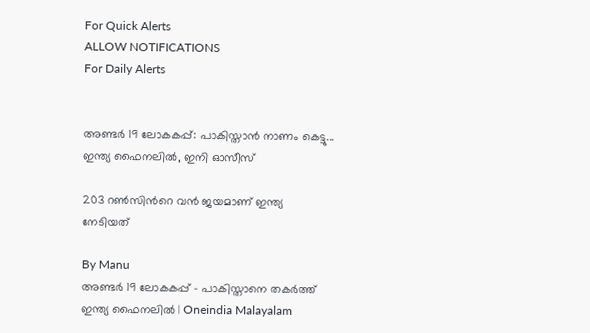For Quick Alerts
ALLOW NOTIFICATIONS
For Daily Alerts


അണ്ടര്‍ 19 ലോകകപ്പ്: പാകിസ്താന്‍ നാണം കെട്ടു... ഇന്ത്യ ഫൈനലില്‍, ഇനി ഓസീസ്

203 റണ്‍സിന്‍റെ വന്‍ ജയമാണ് ഇന്ത്യ നേടിയത്

By Manu
അണ്ടര്‍ 19 ലോകകപ്പ് - പാകിസ്താനെ തകർത്ത് ഇന്ത്യ ഫൈനലിൽ | Oneindia Malayalam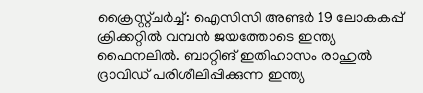ക്രൈസ്റ്റ്ചര്‍ച്ച്: ഐസിസി അണ്ടര്‍ 19 ലോകകപ്പ് ക്രിക്കറ്റില്‍ വമ്പന്‍ ജയത്തോടെ ഇന്ത്യ ഫൈനലില്‍. ബാറ്റിങ് ഇതിഹാസം രാഹുല്‍ ദ്രാവിഡ് പരിശീലിപ്പിക്കുന്ന ഇന്ത്യ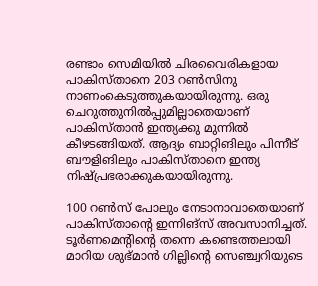രണ്ടാം സെമിയില്‍ ചിരവൈരികളായ പാകിസ്താനെ 203 റണ്‍സിനു നാണംകെടുത്തുകയായിരുന്നു. ഒരു ചെറുത്തുനില്‍പ്പുമില്ലാതെയാണ് പാകിസ്താന്‍ ഇന്ത്യക്കു മുന്നില്‍ കീഴടങ്ങിയത്. ആദ്യം ബാറ്റിങിലും പിന്നീട് ബൗളിങിലും പാകിസ്താനെ ഇന്ത്യ നിഷ്പ്രഭരാക്കുകയായിരുന്നു.

100 റണ്‍സ് പോലും നേടാനാവാതെയാണ് പാകിസ്താന്റെ ഇന്നിങ്‌സ് അവസാനിച്ചത്. ടൂര്‍ണമെന്റിന്റെ തന്നെ കണ്ടെത്തലായി മാറിയ ശുഭ്മാന്‍ ഗില്ലിന്റെ സെഞ്ച്വറിയുടെ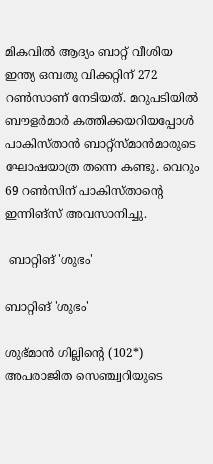മികവില്‍ ആദ്യം ബാറ്റ് വീശിയ ഇന്ത്യ ഒമ്പതു വിക്കറ്റിന് 272 റണ്‍സാണ് നേടിയത്. മറുപടിയില്‍ ബൗളര്‍മാര്‍ കത്തിക്കയറിയപ്പോള്‍ പാകിസ്താന്‍ ബാറ്റ്‌സ്മാന്‍മാരുടെ ഘോഷയാത്ര തന്നെ കണ്ടു. വെറും 69 റണ്‍സിന് പാകിസ്താന്റെ ഇന്നിങ്‌സ് അവസാനിച്ചു.

 ബാറ്റിങ് 'ശുഭം'

ബാറ്റിങ് 'ശുഭം'

ശുഭ്മാന്‍ ഗില്ലിന്റെ (102*) അപരാജിത സെഞ്ച്വറിയുടെ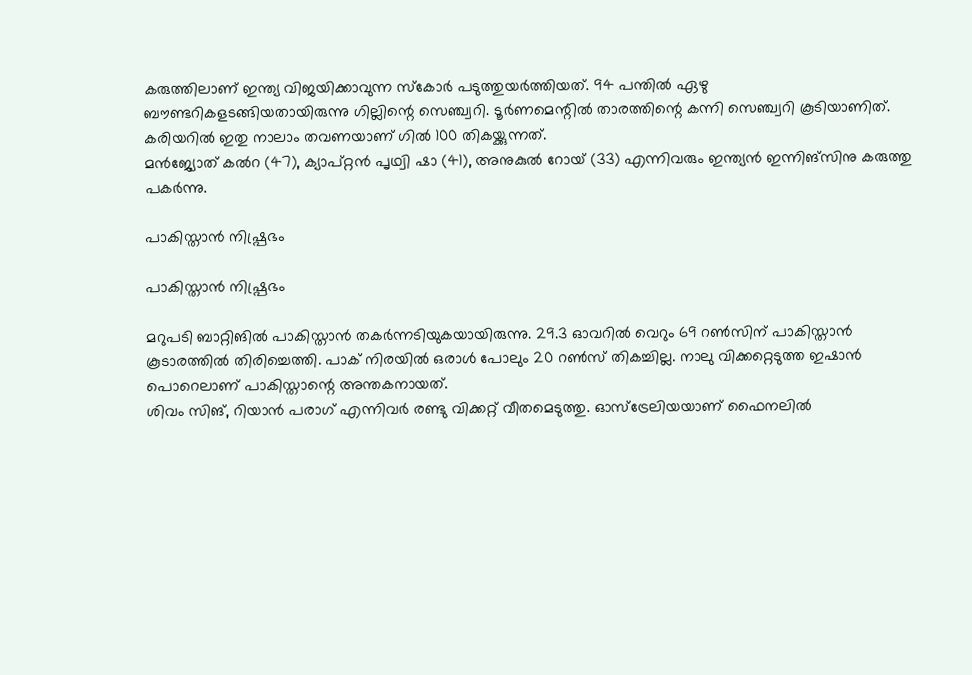കരുത്തിലാണ് ഇന്ത്യ വിജയിക്കാവുന്ന സ്‌കോര്‍ പടുത്തുയര്‍ത്തിയത്. 94 പന്തില്‍ ഏഴു ബൗണ്ടറികളടങ്ങിയതായിരുന്നു ഗില്ലിന്റെ സെഞ്ച്വറി. ടൂര്‍ണമെന്റില്‍ താരത്തിന്റെ കന്നി സെഞ്ച്വറി കൂടിയാണിത്. കരിയറില്‍ ഇതു നാലാം തവണയാണ് ഗില്‍ 100 തികയ്ക്കുന്നത്.
മന്‍ജ്യോത് കല്‍റ (47), ക്യാപ്റ്റന്‍ പൃഥ്വി ഷാ (41), അനുകുല്‍ റോയ് (33) എന്നിവരും ഇന്ത്യന്‍ ഇന്നിങ്‌സിനു കരുത്തു പകര്‍ന്നു.

പാകിസ്താന്‍ നിഷ്പ്രഭം

പാകിസ്താന്‍ നിഷ്പ്രഭം

മറുപടി ബാറ്റിങില്‍ പാകിസ്താന്‍ തകര്‍ന്നടിയുകയായിരുന്നു. 29.3 ഓവറില്‍ വെറും 69 റണ്‍സിന് പാകിസ്താന്‍ കൂടാരത്തില്‍ തിരിച്ചെത്തി. പാക് നിരയില്‍ ഒരാള്‍ പോലും 20 റണ്‍സ് തികച്ചില്ല. നാലു വിക്കറ്റെടുത്ത ഇഷാന്‍ പൊറെലാണ് പാകിസ്താന്റെ അന്തകനായത്.
ശിവം സിങ്, റിയാന്‍ പരാഗ് എന്നിവര്‍ രണ്ടു വിക്കറ്റ് വീതമെടുത്തു. ഓസ്‌ട്രേലിയയാണ് ഫൈനലില്‍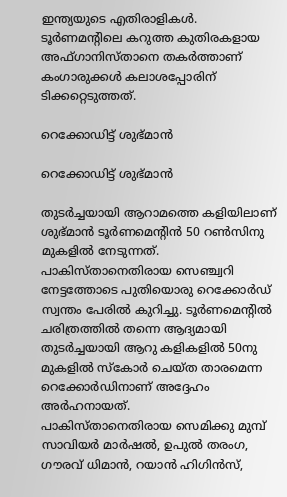ഇന്ത്യയുടെ എതിരാളികള്‍. ടൂര്‍ണമന്റിലെ കറുത്ത കുതിരകളായ അഫ്ഗാനിസ്താനെ തകര്‍ത്താണ് കംഗാരുക്കള്‍ കലാശപ്പോരിന് ടിക്കറ്റെടുത്തത്.

റെക്കോഡിട്ട് ശുഭ്മാന്‍

റെക്കോഡിട്ട് ശുഭ്മാന്‍

തുടര്‍ച്ചയായി ആറാമത്തെ കളിയിലാണ് ശുഭ്മാന്‍ ടൂര്‍ണമെന്റിന്‍ 50 റണ്‍സിനു മുകളില്‍ നേടുന്നത്. പാകിസ്താനെതിരായ സെഞ്ച്വറി നേട്ടത്തോടെ പുതിയൊരു റെക്കോര്‍ഡ് സ്വന്തം പേരില്‍ കുറിച്ചു. ടൂര്‍ണമെന്റില്‍ ചരിത്രത്തില്‍ തന്നെ ആദ്യമായി തുടര്‍ച്ചയായി ആറു കളികളില്‍ 50നു മുകളില്‍ സ്‌കോര്‍ ചെയ്ത താരമെന്ന റെക്കോര്‍ഡിനാണ് അദ്ദേഹം അര്‍ഹനായത്.
പാകിസ്താനെതിരായ സെമിക്കു മുമ്പ് സാവിയര്‍ മാര്‍ഷല്‍, ഉപുല്‍ തരംഗ, ഗൗരവ് ധിമാന്‍, റയാന്‍ ഹിഗിന്‍സ്,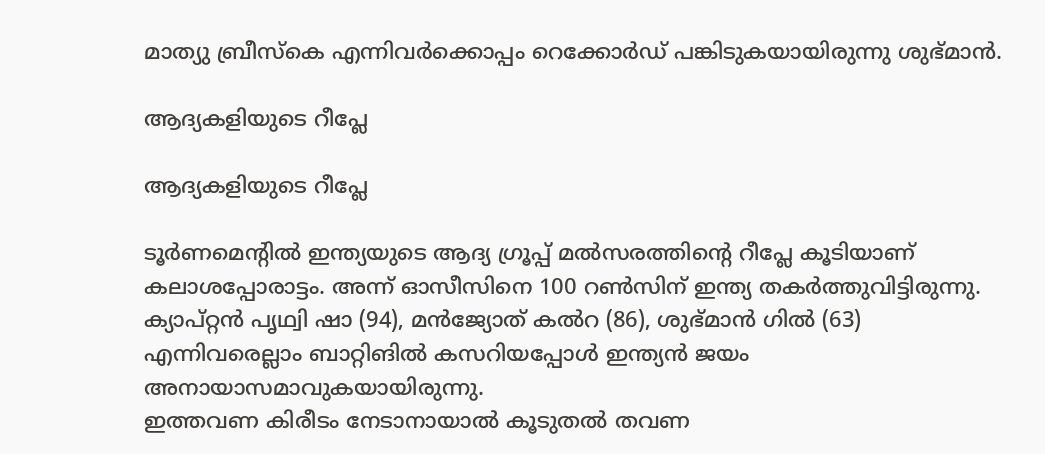മാത്യു ബ്രീസ്‌കെ എന്നിവര്‍ക്കൊപ്പം റെക്കോര്‍ഡ് പങ്കിടുകയായിരുന്നു ശുഭ്മാന്‍.

ആദ്യകളിയുടെ റീപ്ലേ

ആദ്യകളിയുടെ റീപ്ലേ

ടൂര്‍ണമെന്റില്‍ ഇന്ത്യയുടെ ആദ്യ ഗ്രൂപ്പ് മല്‍സരത്തിന്റെ റീപ്ലേ കൂടിയാണ് കലാശപ്പോരാട്ടം. അന്ന് ഓസീസിനെ 100 റണ്‍സിന് ഇന്ത്യ തകര്‍ത്തുവിട്ടിരുന്നു. ക്യാപ്റ്റന്‍ പൃഥ്വി ഷാ (94), മന്‍ജ്യോത് കല്‍റ (86), ശുഭ്മാന്‍ ഗില്‍ (63) എന്നിവരെല്ലാം ബാറ്റിങില്‍ കസറിയപ്പോള്‍ ഇന്ത്യന്‍ ജയം അനായാസമാവുകയായിരുന്നു.
ഇത്തവണ കിരീടം നേടാനായാല്‍ കൂടുതല്‍ തവണ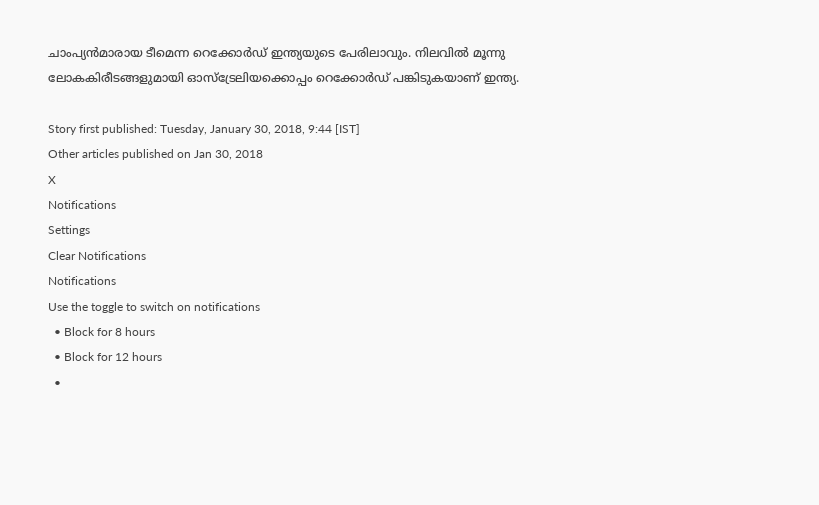ചാംപ്യന്‍മാരായ ടീമെന്ന റെക്കോര്‍ഡ് ഇന്ത്യയുടെ പേരിലാവും. നിലവില്‍ മൂന്നു ലോകകിരീടങ്ങളുമായി ഓസ്‌ട്രേലിയക്കൊപ്പം റെക്കോര്‍ഡ് പങ്കിടുകയാണ് ഇന്ത്യ.

Story first published: Tuesday, January 30, 2018, 9:44 [IST]
Other articles published on Jan 30, 2018
X
Notifications
Settings
Clear Notifications
Notifications
Use the toggle to switch on notifications
  • Block for 8 hours
  • Block for 12 hours
  •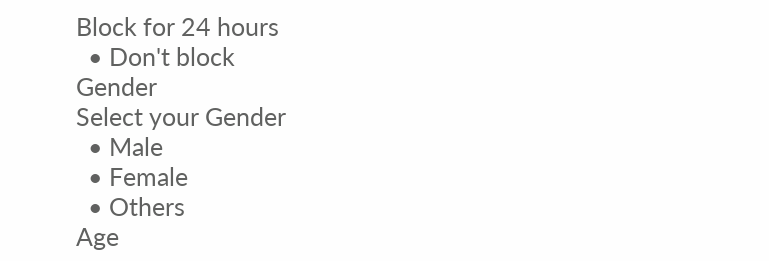Block for 24 hours
  • Don't block
Gender
Select your Gender
  • Male
  • Female
  • Others
Age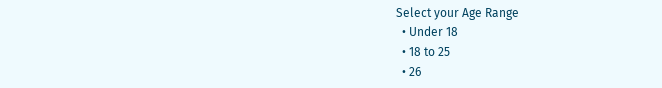Select your Age Range
  • Under 18
  • 18 to 25
  • 26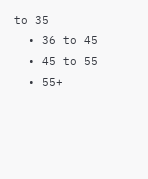to 35
  • 36 to 45
  • 45 to 55
  • 55+